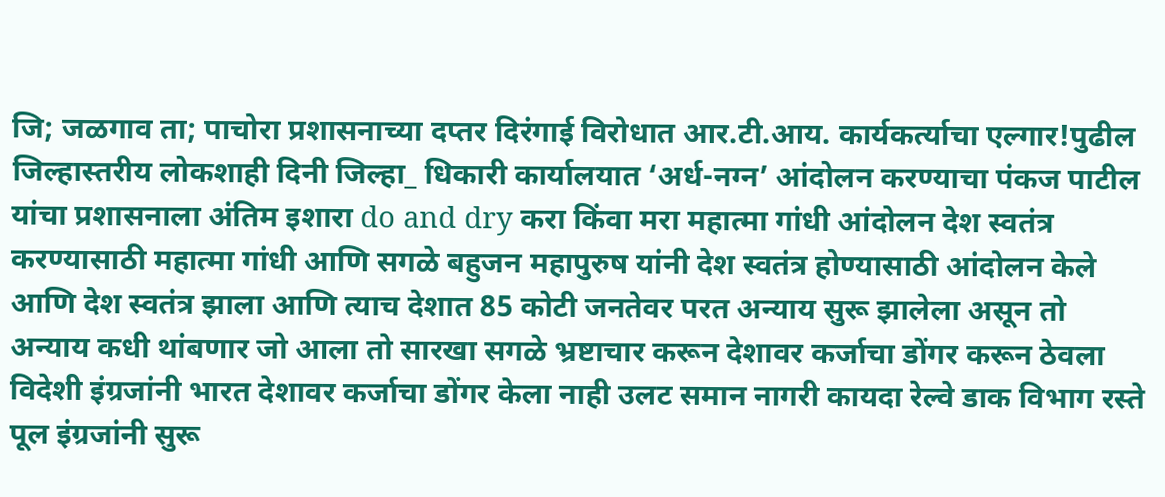जि; जळगाव ता; पाचोरा प्रशासनाच्या दप्तर दिरंगाई विरोधात आर.टी.आय. कार्यकर्त्याचा एल्गार!पुढील जिल्हास्तरीय लोकशाही दिनी जिल्हा_ धिकारी कार्यालयात ‘अर्ध-नग्न’ आंदोलन करण्याचा पंकज पाटील यांचा प्रशासनाला अंतिम इशारा do and dry करा किंवा मरा महात्मा गांधी आंदोलन देश स्वतंत्र करण्यासाठी महात्मा गांधी आणि सगळे बहुजन महापुरुष यांनी देश स्वतंत्र होण्यासाठी आंदोलन केले आणि देश स्वतंत्र झाला आणि त्याच देशात 85 कोटी जनतेवर परत अन्याय सुरू झालेला असून तो अन्याय कधी थांबणार जो आला तो सारखा सगळे भ्रष्टाचार करून देशावर कर्जाचा डोंगर करून ठेवला विदेशी इंग्रजांनी भारत देशावर कर्जाचा डोंगर केला नाही उलट समान नागरी कायदा रेल्वे डाक विभाग रस्ते पूल इंग्रजांनी सुरू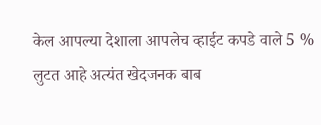केल आपल्या देशाला आपलेच व्हाईट कपडे वाले 5 % लुटत आहे अत्यंत खेदजनक बाब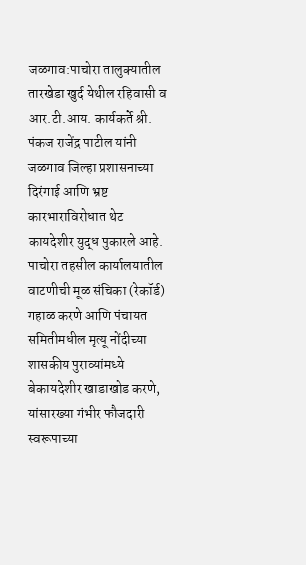जळगाव:पाचोरा तालुक्यातील तारखेडा खुर्द येथील रहिवासी व आर.टी.आय. कार्यकर्ते श्री. पंकज राजेंद्र पाटील यांनी जळगाव जिल्हा प्रशासनाच्या दिरंगाई आणि भ्रष्ट कारभाराविरोधात थेट कायदेशीर युद्ध पुकारले आहे. पाचोरा तहसील कार्यालयातील वाटणीची मूळ संचिका (रेकॉर्ड) गहाळ करणे आणि पंचायत समितीमधील मृत्यू नोंदीच्या शासकीय पुराव्यांमध्ये बेकायदेशीर खाडाखोड करणे, यांसारख्या गंभीर फौजदारी स्वरूपाच्या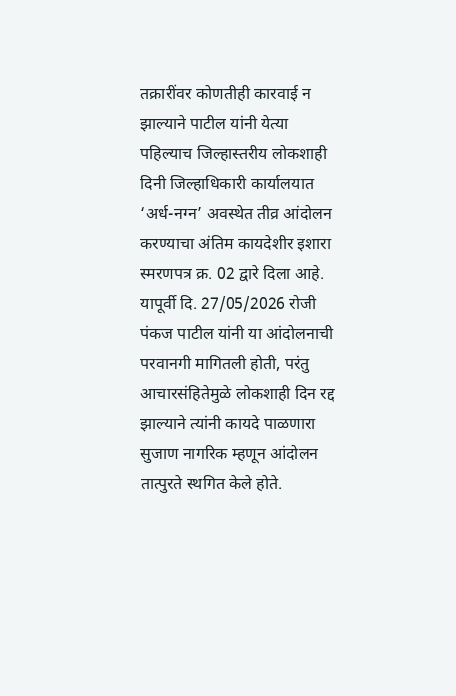तक्रारींवर कोणतीही कारवाई न झाल्याने पाटील यांनी येत्या पहिल्याच जिल्हास्तरीय लोकशाही दिनी जिल्हाधिकारी कार्यालयात ‘अर्ध-नग्न’ अवस्थेत तीव्र आंदोलन करण्याचा अंतिम कायदेशीर इशारा स्मरणपत्र क्र. 02 द्वारे दिला आहे.
यापूर्वी दि. 27/05/2026 रोजी पंकज पाटील यांनी या आंदोलनाची परवानगी मागितली होती, परंतु आचारसंहितेमुळे लोकशाही दिन रद्द झाल्याने त्यांनी कायदे पाळणारा सुजाण नागरिक म्हणून आंदोलन तात्पुरते स्थगित केले होते.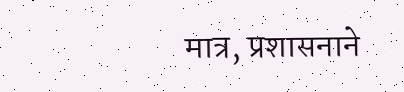मात्र, प्रशासनाने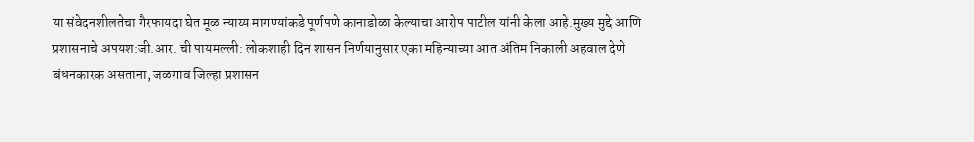या संवेदनशीलतेचा गैरफायदा घेत मूळ न्याय्य मागण्यांकडे पूर्णपणे कानाडोळा केल्याचा आरोप पाटील यांनी केला आहे.मुख्य मुद्दे आणि प्रशासनाचे अपयश:जी.आर. ची पायमल्ली: लोकशाही दिन शासन निर्णयानुसार एका महिन्याच्या आत अंतिम निकाली अहवाल देणे बंधनकारक असताना, जळगाव जिल्हा प्रशासन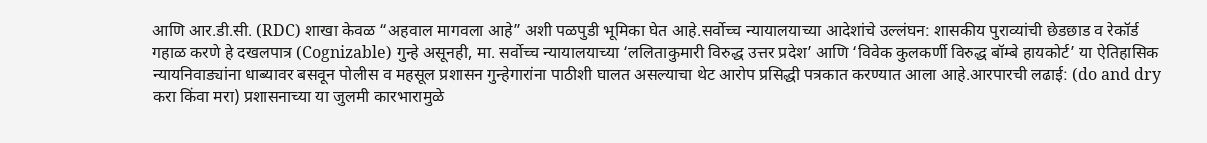आणि आर.डी.सी. (RDC) शाखा केवळ “अहवाल मागवला आहे” अशी पळपुडी भूमिका घेत आहे.सर्वोच्च न्यायालयाच्या आदेशांचे उल्लंघन: शासकीय पुराव्यांची छेडछाड व रेकॉर्ड गहाळ करणे हे दखलपात्र (Cognizable) गुन्हे असूनही, मा. सर्वोच्च न्यायालयाच्या ‘ललिताकुमारी विरुद्ध उत्तर प्रदेश’ आणि ‘विवेक कुलकर्णी विरुद्ध बॉम्बे हायकोर्ट’ या ऐतिहासिक न्यायनिवाड्यांना धाब्यावर बसवून पोलीस व महसूल प्रशासन गुन्हेगारांना पाठीशी घालत असल्याचा थेट आरोप प्रसिद्धी पत्रकात करण्यात आला आहे.आरपारची लढाई: (do and dry करा किंवा मरा) प्रशासनाच्या या जुलमी कारभारामुळे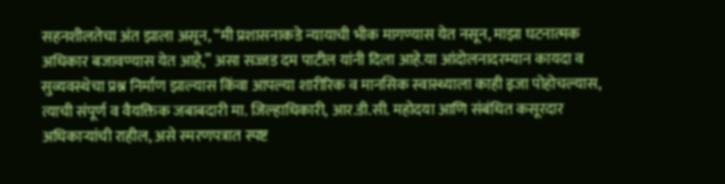सहनशीलतेचा अंत झाला असून, “मी प्रशासनाकडे न्यायाची भीक मागण्यास येत नसून, माझा घटनात्मक अधिकार बजावण्यास येत आहे,” असा सज्जड दम पाटील यांनी दिला आहे.या आंदोलनादरम्यान कायदा व सुव्यवस्थेचा प्रश्न निर्माण झाल्यास किंवा आपल्या शारीरिक व मानसिक स्वास्थ्याला काही इजा पोहोचल्यास, त्याची संपूर्ण व वैयक्तिक जबाबदारी मा. जिल्हाधिकारी, आर.डी.सी. महोदया आणि संबंधित कसूरदार अधिकाऱ्यांची राहील, असे स्मरणपत्रात स्पष्ट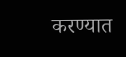करण्यात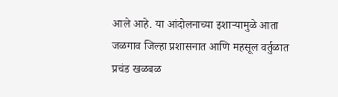आले आहे. या आंदोलनाच्या इशाऱ्यामुळे आता जळगाव जिल्हा प्रशासनात आणि महसूल वर्तुळात प्रचंड खळबळ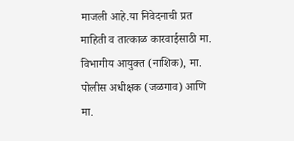माजली आहे.या निवेदनाची प्रत माहिती व तात्काळ कारवाईसाठी मा. विभागीय आयुक्त (नाशिक), मा. पोलीस अधीक्षक (जळगाव) आणि मा.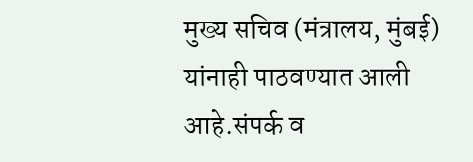मुख्य सचिव (मंत्रालय, मुंबई) यांनाही पाठवण्यात आली आहे.संपर्क व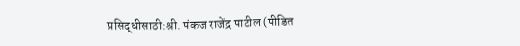प्रसिद्धीसाठी:श्री. पंकज राजेंद्र पाटील (पीडित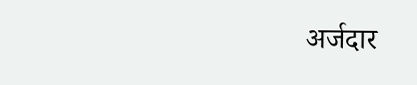अर्जदार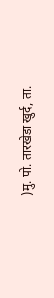)मु. पो. तारखेडा खुर्द, ता.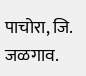पाचोरा, जि. जळगाव.